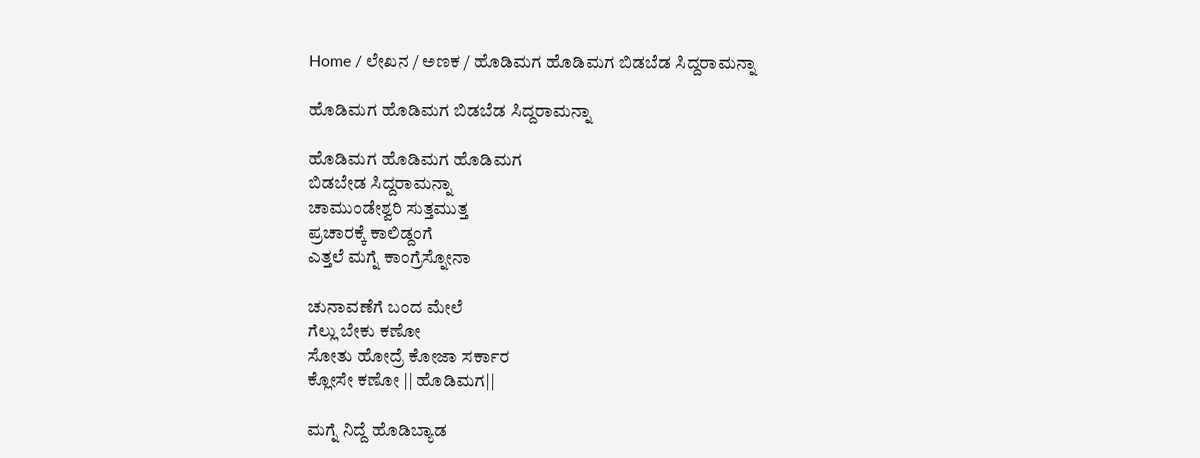Home / ಲೇಖನ / ಅಣಕ / ಹೊಡಿಮಗ ಹೊಡಿಮಗ ಬಿಡಬೆಡ ಸಿದ್ದರಾಮನ್ನಾ

ಹೊಡಿಮಗ ಹೊಡಿಮಗ ಬಿಡಬೆಡ ಸಿದ್ದರಾಮನ್ನಾ

ಹೊಡಿಮಗ ಹೊಡಿಮಗ ಹೊಡಿಮಗ
ಬಿಡಬೇಡ ಸಿದ್ದರಾಮನ್ನಾ
ಚಾಮುಂಡೇಶ್ವರಿ ಸುತ್ತಮುತ್ತ
ಪ್ರಚಾರಕ್ಕೆ ಕಾಲಿಡ್ದಂಗೆ
ಎತ್ತಲೆ ಮಗ್ನೆ ಕಾಂಗ್ರೆಸ್ನೋನಾ

ಚುನಾವಣೆಗೆ ಬಂದ ಮೇಲೆ
ಗೆಲ್ಲು ಬೇಕು ಕಣೋ
ಸೋತು ಹೋದ್ರೆ ಕೋಜಾ ಸರ್ಕಾರ
ಕ್ಲೋಸೇ ಕಣೋ || ಹೊಡಿಮಗ||

ಮಗ್ನೆ ನಿದ್ದೆ ಹೊಡಿಬ್ಯಾಡ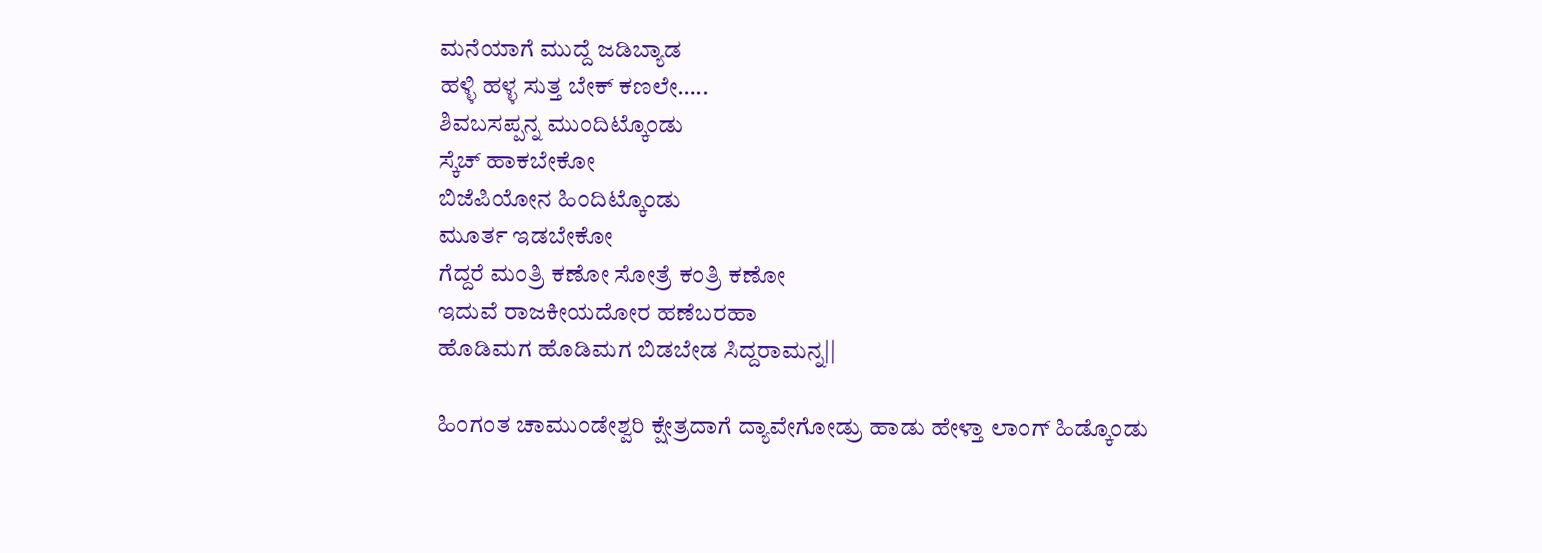ಮನೆಯಾಗೆ ಮುದ್ದೆ ಜಡಿಬ್ಯಾಡ
ಹಳ್ಳಿ ಹಳ್ಳ ಸುತ್ತ ಬೇಕ್ ಕಣಲೇ…..
ಶಿವಬಸಪ್ಪನ್ನ ಮುಂದಿಟ್ಕೊಂಡು
ಸ್ಕೆಚ್ ಹಾಕಬೇಕೋ
ಬಿಜೆಪಿಯೋನ ಹಿಂದಿಟ್ಕೊಂಡು
ಮೂರ್ತ ಇಡಬೇಕೋ
ಗೆದ್ದರೆ ಮಂತ್ರಿ ಕಣೋ ಸೋತ್ರೆ ಕಂತ್ರಿ ಕಣೋ
ಇದುವೆ ರಾಜಕೀಯದೋರ ಹಣೆಬರಹಾ
ಹೊಡಿಮಗ ಹೊಡಿಮಗ ಬಿಡಬೇಡ ಸಿದ್ದರಾಮನ್ನ||

ಹಿಂಗಂತ ಚಾಮುಂಡೇಶ್ವರಿ ಕ್ಷೇತ್ರದಾಗೆ ದ್ಯಾವೇಗೋಡ್ರು ಹಾಡು ಹೇಳ್ತಾ ಲಾಂಗ್ ಹಿಡ್ಕೊಂಡು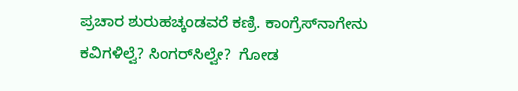ಪ್ರಚಾರ ಶುರುಹಚ್ಕಂಡವರೆ ಕಣ್ರಿ. ಕಾಂಗ್ರೆಸ್‌ನಾಗೇನು ಕವಿಗಳಿಲ್ವೆ? ಸಿಂಗರ್‌ಸಿಲ್ವೇ?  ಗೋಡ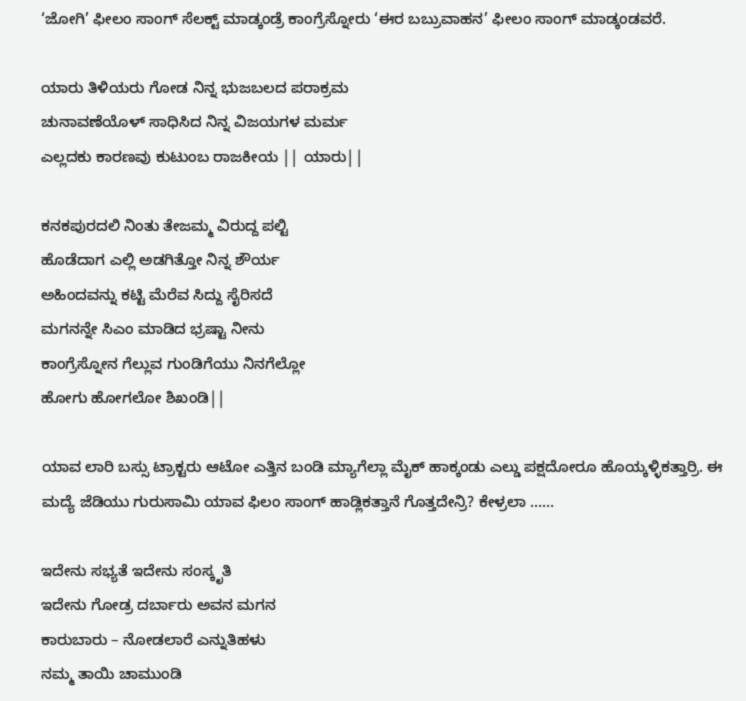‘ಜೋಗಿ’ ಫೀಲಂ ಸಾಂಗ್ ಸೆಲಕ್ಟ್ ಮಾಡ್ಕಂಡ್ರೆ ಕಾಂಗ್ರೆಸ್ನೋರು ‘ಈರ ಬಬ್ರುವಾಹನ’ ಫೀಲಂ ಸಾಂಗ್ ಮಾಡ್ಕಂಡವರೆ.

ಯಾರು ತಿಳಿಯರು ಗೋಡ ನಿನ್ನ ಭುಜಬಲದ ಪರಾಕ್ರಮ
ಚುನಾವಣೆಯೊಳ್ ಸಾಧಿಸಿದ ನಿನ್ನ ವಿಜಯಗಳ ಮರ್ಮ
ಎಲ್ಲದಕು ಕಾರಣವು ಕುಟುಂಬ ರಾಜಕೀಯ || ಯಾರು||

ಕನಕಪುರದಲಿ ನಿಂತು ತೇಜಮ್ಮ ವಿರುದ್ದ ಪಲ್ಟಿ
ಹೊಡೆದಾಗ ಎಲ್ಲಿ ಅಡಗಿತ್ತೋ ನಿನ್ನ ಶೌರ್ಯ
ಅಹಿಂದವನ್ನು ಕಟ್ಟಿ ಮೆರೆವ ಸಿದ್ದು ಸೈರಿಸದೆ
ಮಗನನ್ನೇ ಸಿ‌ಎಂ ಮಾಡಿದ ಭ್ರಷ್ಟಾ ನೀನು
ಕಾಂಗ್ರೆಸ್ನೋನ ಗೆಲ್ಲುವ ಗುಂಡಿಗೆಯು ನಿನಗೆಲ್ಲೋ
ಹೋಗು ಹೋಗಲೋ ಶಿಖಂಡಿ||

ಯಾವ ಲಾರಿ ಬಸ್ಸು ಟ್ರಾಕ್ಟರು ಆಟೋ ಎತ್ತಿನ ಬಂಡಿ ಮ್ಯಾಗೆಲ್ಲಾ ಮೈಕ್ ಹಾಕ್ಕಂಡು ಎಲ್ಡು ಪಕ್ಷದೋರೂ ಹೊಯ್ಕಳ್ಳಿಕತ್ತಾರ್ರಿ. ಈ ಮದ್ಯೆ ಜೆಡಿಯು ಗುರುಸಾಮಿ ಯಾವ ಫಿಲಂ ಸಾಂಗ್ ಹಾಡ್ಲಿಕತ್ತಾನೆ ಗೊತ್ತದೇನ್ರಿ? ಕೇಳ್ರಲಾ ……

ಇದೇನು ಸಭ್ಯತೆ ಇದೇನು ಸಂಸ್ಕೃತಿ
ಇದೇನು ಗೋಡ್ರ ದರ್ಬಾರು ಅವನ ಮಗನ
ಕಾರುಬಾರು – ನೋಡಲಾರೆ ಎನ್ನುತಿಹಳು
ನಮ್ಮ ತಾಯಿ ಚಾಮುಂಡಿ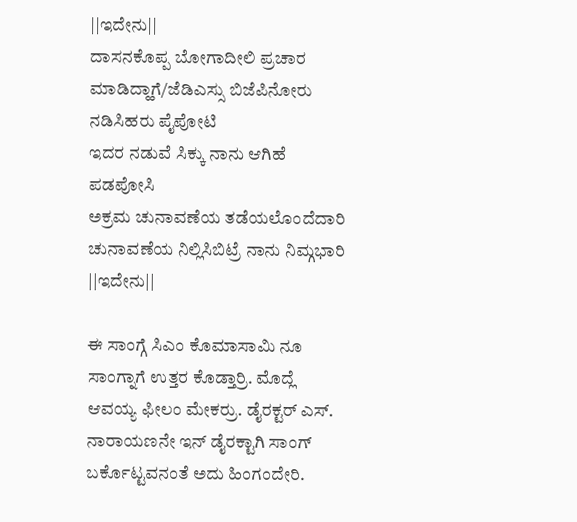||ಇದೇನು||
ದಾಸನಕೊಪ್ಪ ಬೋಗಾದೀಲಿ ಪ್ರಚಾರ ಮಾಡಿದ್ಹಾಗೆ/ಜೆಡಿ‌ಎಸ್ಸು ಬಿಜೆಪಿನೋರು
ನಡಿಸಿಹರು ಪೈಪೋಟಿ
ಇದರ ನಡುವೆ ಸಿಕ್ಕು ನಾನು ಆಗಿಹೆ ಪಡಪೋಸಿ
ಅಕ್ರಮ ಚುನಾವಣೆಯ ತಡೆಯಲೊಂದೆದಾರಿ
ಚುನಾವಣೆಯ ನಿಲ್ಲಿಸಿಬಿಟ್ರೆ ನಾನು ನಿಮ್ಗಭಾರಿ ||ಇದೇನು||

ಈ ಸಾಂಗ್ಗೆ ಸಿ‌ಎಂ ಕೊಮಾಸಾಮಿ ನೂ ಸಾಂಗ್ನಾಗೆ ಉತ್ತರ ಕೊಡ್ತಾರ್ರಿ. ಮೊದ್ಲೆ ಆವಯ್ಯ ಫೀಲಂ ಮೇಕರ್ರು. ಡೈರಕ್ಟರ್ ಎಸ್. ನಾರಾಯಣನೇ ಇನ್ ಡೈರಕ್ಟಾಗಿ ಸಾಂಗ್ ಬರ್ಕೊಟ್ಟವನಂತೆ ಅದು ಹಿಂಗಂದೇರಿ.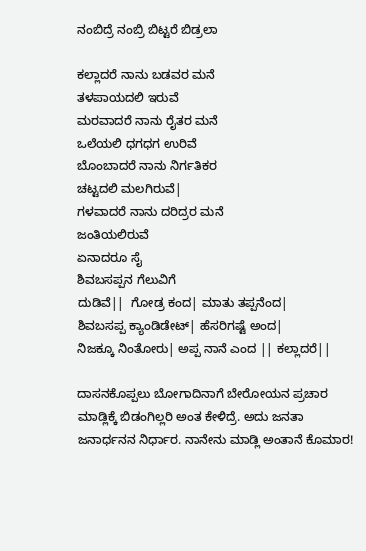ನಂಬಿದ್ರೆ ನಂಬ್ರಿ ಬಿಟ್ಟರೆ ಬಿಡ್ರಲಾ

ಕಲ್ಲಾದರೆ ನಾನು ಬಡವರ ಮನೆ
ತಳಪಾಯದಲಿ ಇರುವೆ
ಮರವಾದರೆ ನಾನು ರೈತರ ಮನೆ
ಒಲೆಯಲಿ ಧಗಧಗ ಉರಿವೆ
ಬೊಂಬಾದರೆ ನಾನು ನಿರ್ಗತಿಕರ
ಚಟ್ಟದಲಿ ಮಲಗಿರುವೆ|
ಗಳವಾದರೆ ನಾನು ದರಿದ್ರರ ಮನೆ
ಜಂತಿಯಲಿರುವೆ
ಏನಾದರೂ ಸೈ
ಶಿವಬಸಪ್ಪನ ಗೆಲುವಿಗೆ
ದುಡಿವೆ||  ಗೋಡ್ರ ಕಂದ| ಮಾತು ತಪ್ಪನೆಂದ|
ಶಿವಬಸಪ್ಪ ಕ್ಯಾಂಡಿಡೇಟ್| ಹೆಸರಿಗಷ್ಟೆ ಅಂದ|
ನಿಜಕ್ಕೂ ನಿಂತೋರು| ಅಪ್ಪ ನಾನೆ ಎಂದ || ಕಲ್ಲಾದರೆ||

ದಾಸನಕೊಪ್ಪಲು ಬೋಗಾದಿನಾಗೆ ಬೇರೋಯನ ಪ್ರಚಾರ ಮಾಡ್ಲಿಕ್ಕೆ ಬಿಡಂಗಿಲ್ಲರಿ ಅಂತ ಕೇಳಿದ್ರೆ. ಅದು ಜನತಾ ಜನಾರ್ಧನನ ನಿರ್ಧಾರ. ನಾನೇನು ಮಾಡ್ಲಿ ಅಂತಾನೆ ಕೊಮಾರ!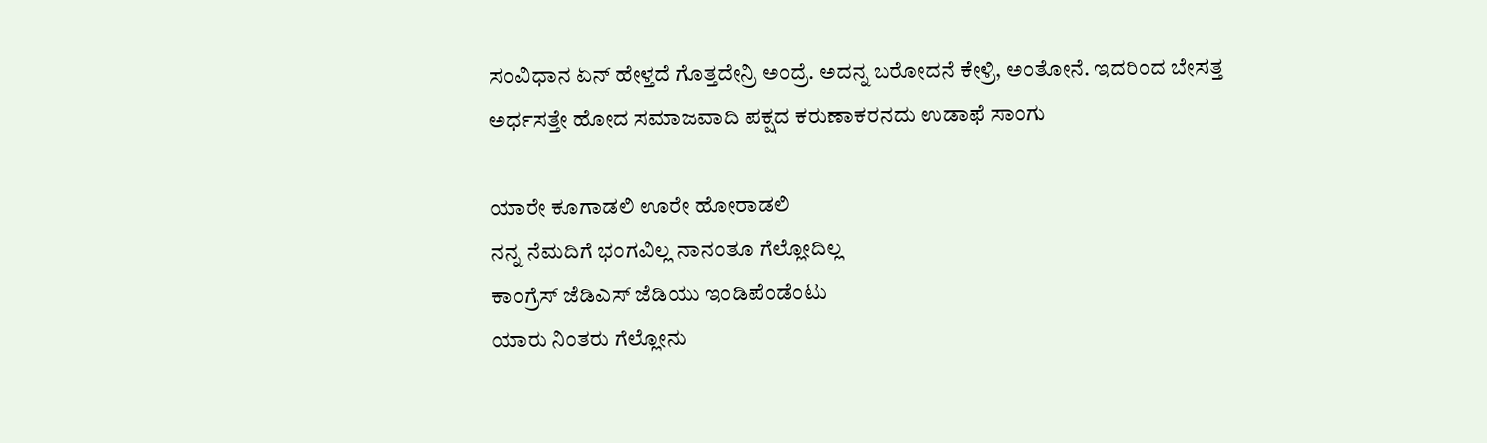ಸಂವಿಧಾನ ಏನ್ ಹೇಳ್ತದೆ ಗೊತ್ತದೇನ್ರಿ ಅಂದ್ರೆ. ಅದನ್ನ ಬರೋದನೆ ಕೇಳ್ರಿ, ಅಂತೋನೆ. ಇದರಿಂದ ಬೇಸತ್ತ ಅರ್ಧಸತ್ತೇ ಹೋದ ಸಮಾಜವಾದಿ ಪಕ್ಷದ ಕರುಣಾಕರನದು ಉಡಾಫೆ ಸಾಂಗು

ಯಾರೇ ಕೂಗಾಡಲಿ ಊರೇ ಹೋರಾಡಲಿ
ನನ್ನ ನೆಮದಿಗೆ ಭಂಗವಿಲ್ಲ ನಾನಂತೂ ಗೆಲ್ಲೋದಿಲ್ಲ
ಕಾಂಗ್ರೆಸ್ ಜೆಡಿ‌ಎಸ್ ಜೆಡಿಯು ಇಂಡಿಪೆಂಡೆಂಟು
ಯಾರು ನಿಂತರು ಗೆಲ್ಲೋನು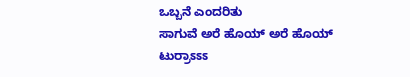ಒಬ್ಬನೆ ಎಂದರಿತು
ಸಾಗುವೆ ಅರೆ ಹೊಯ್ ಅರೆ ಹೊಯ್ ಟುರ್ರಾಽಽಽ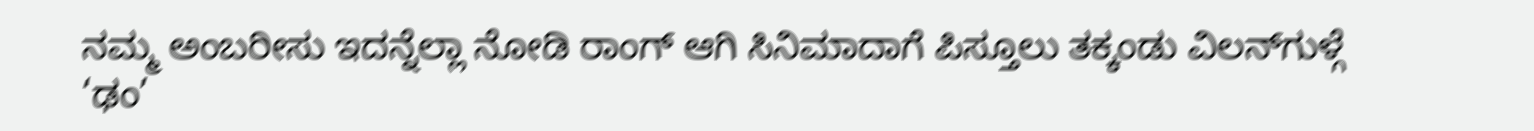ನಮ್ಮ ಅಂಬರೀಸು ಇದನ್ನೆಲ್ಲಾ ನೋಡಿ ರಾಂಗ್ ಆಗಿ ಸಿನಿಮಾದಾಗೆ ಪಿಸ್ತೂಲು ತಕ್ಕಂಡು ವಿಲನ್‌ಗುಳ್ಗೆ ‘ಢಂ’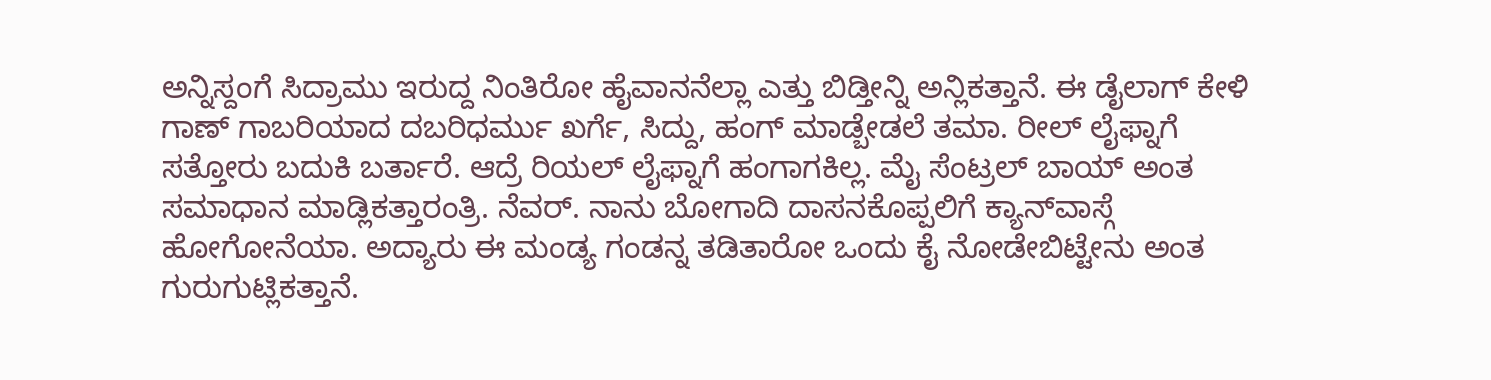ಅನ್ನಿಸ್ದಂಗೆ ಸಿದ್ರಾಮು ಇರುದ್ದ ನಿಂತಿರೋ ಹೈವಾನನೆಲ್ಲಾ ಎತ್ತು ಬಿಡ್ತೀನ್ನಿ ಅನ್ಲಿಕತ್ತಾನೆ. ಈ ಡೈಲಾಗ್ ಕೇಳಿ ಗಾಣ್ ಗಾಬರಿಯಾದ ದಬರಿಧರ್ಮು ಖರ್ಗೆ, ಸಿದ್ದು, ಹಂಗ್ ಮಾಡ್ಬೇಡಲೆ ತಮಾ. ರೀಲ್ ಲೈಫ್ನಾಗೆ ಸತ್ತೋರು ಬದುಕಿ ಬರ್ತಾರೆ. ಆದ್ರೆ ರಿಯಲ್ ಲೈಫ್ನಾಗೆ ಹಂಗಾಗಕಿಲ್ಲ. ಮೈ ಸೆಂಟ್ರಲ್ ಬಾಯ್ ಅಂತ ಸಮಾಧಾನ ಮಾಡ್ಲಿಕತ್ತಾರಂತ್ರಿ. ನೆವರ್. ನಾನು ಬೋಗಾದಿ ದಾಸನಕೊಪ್ಪಲಿಗೆ ಕ್ಯಾನ್‌ವಾಸ್ಗೆ ಹೋಗೋನೆಯಾ. ಅದ್ಯಾರು ಈ ಮಂಡ್ಯ ಗಂಡನ್ನ ತಡಿತಾರೋ ಒಂದು ಕೈ ನೋಡೇಬಿಟ್ಟೇನು ಅಂತ ಗುರುಗುಟ್ಲಿಕತ್ತಾನೆ.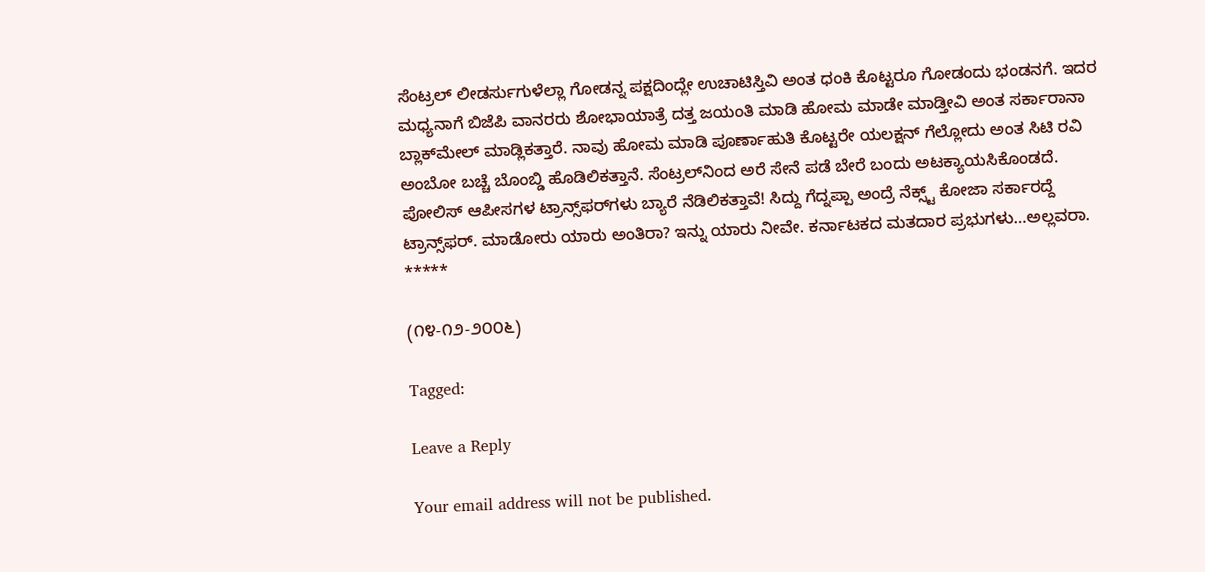ಸೆಂಟ್ರಲ್ ಲೀಡರ್ಸುಗುಳೆಲ್ಲಾ ಗೋಡನ್ನ ಪಕ್ಷದಿಂದ್ಲೇ ಉಚಾಟಿಸ್ತಿವಿ ಅಂತ ಧಂಕಿ ಕೊಟ್ಟರೂ ಗೋಡಂದು ಭಂಡನಗೆ. ಇದರ ಮಧ್ಯನಾಗೆ ಬಿಜೆಪಿ ವಾನರರು ಶೋಭಾಯಾತ್ರೆ ದತ್ತ ಜಯಂತಿ ಮಾಡಿ ಹೋಮ ಮಾಡೇ ಮಾಡ್ತೀವಿ ಅಂತ ಸರ್ಕಾರಾನಾ ಬ್ಲಾಕ್‌ಮೇಲ್ ಮಾಡ್ಲಿಕತ್ತಾರೆ. ನಾವು ಹೋಮ ಮಾಡಿ ಪೂರ್ಣಾಹುತಿ ಕೊಟ್ಟರೇ ಯಲಕ್ಷನ್ ಗೆಲ್ಲೋದು ಅಂತ ಸಿಟಿ ರವಿ ಅಂಬೋ ಬಚ್ಚೆ ಬೊಂಬ್ಡಿ ಹೊಡಿಲಿಕತ್ತಾನೆ. ಸೆಂಟ್ರಲ್‌ನಿಂದ ಅರೆ ಸೇನೆ ಪಡೆ ಬೇರೆ ಬಂದು ಅಟಕ್ಯಾಯಸಿಕೊಂಡದೆ. ಪೋಲಿಸ್ ಆಪೀಸಗಳ ಟ್ರಾನ್ಸ್‌ಫರ್‌ಗಳು ಬ್ಯಾರೆ ನೆಡಿಲಿಕತ್ತಾವೆ! ಸಿದ್ದು ಗೆದ್ನಪ್ಪಾ ಅಂದ್ರೆ ನೆಕ್ಸ್ಟ್ ಕೋಜಾ ಸರ್ಕಾರದ್ದೆ ಟ್ರಾನ್ಸ್‌ಫರ್. ಮಾಡೋರು ಯಾರು ಅಂತಿರಾ? ಇನ್ನು ಯಾರು ನೀವೇ. ಕರ್ನಾಟಕದ ಮತದಾರ ಪ್ರಭುಗಳು…ಅಲ್ಲವರಾ.
*****

(೧೪-೧೨-೨೦೦೬)

Tagged:

Leave a Reply

Your email address will not be published.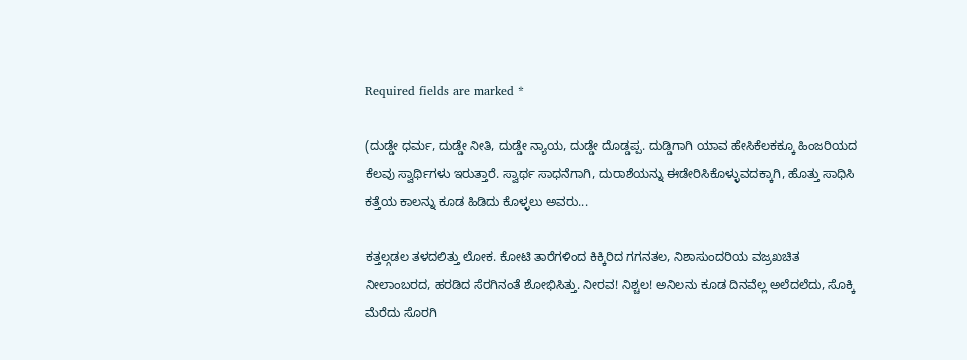Required fields are marked *

(ದುಡ್ಡೇ ಧರ್ಮ, ದುಡ್ಡೇ ನೀತಿ, ದುಡ್ಡೇ ನ್ಯಾಯ, ದುಡ್ಡೇ ದೊಡ್ಡಪ್ಪ. ದುಡ್ಡಿಗಾಗಿ ಯಾವ ಹೇಸಿಕೆಲಕಕ್ಕೂ ಹಿಂಜರಿಯದ ಕೆಲವು ಸ್ವಾರ್ಥಿಗಳು ಇರುತ್ತಾರೆ. ಸ್ವಾರ್ಥ ಸಾಧನೆಗಾಗಿ, ದುರಾಶೆಯನ್ನು ಈಡೇರಿಸಿಕೊಳ್ಳುವದಕ್ಕಾಗಿ, ಹೊತ್ತು ಸಾಧಿಸಿ ಕತ್ತೆಯ ಕಾಲನ್ನು ಕೂಡ ಹಿಡಿದು ಕೊಳ್ಳಲು ಅವರು...

ಕತ್ತಲ್ಗಡಲ ತಳದಲಿತ್ತು ಲೋಕ. ಕೋಟಿ ತಾರೆಗಳಿಂದ ಕಿಕ್ಕಿರಿದ ಗಗನತಲ, ನಿಶಾಸುಂದರಿಯ ವಜ್ರಖಚಿತ ನೀಲಾಂಬರದ, ಹರಡಿದ ಸೆರಗಿನಂತೆ ಶೋಭಿಸಿತ್ತು. ನೀರವ! ನಿಶ್ಚಲ! ಅನಿಲನು ಕೂಡ ದಿನವೆಲ್ಲ ಅಲೆದಲೆದು, ಸೊಕ್ಕಿ ಮೆರೆದು ಸೊರಗಿ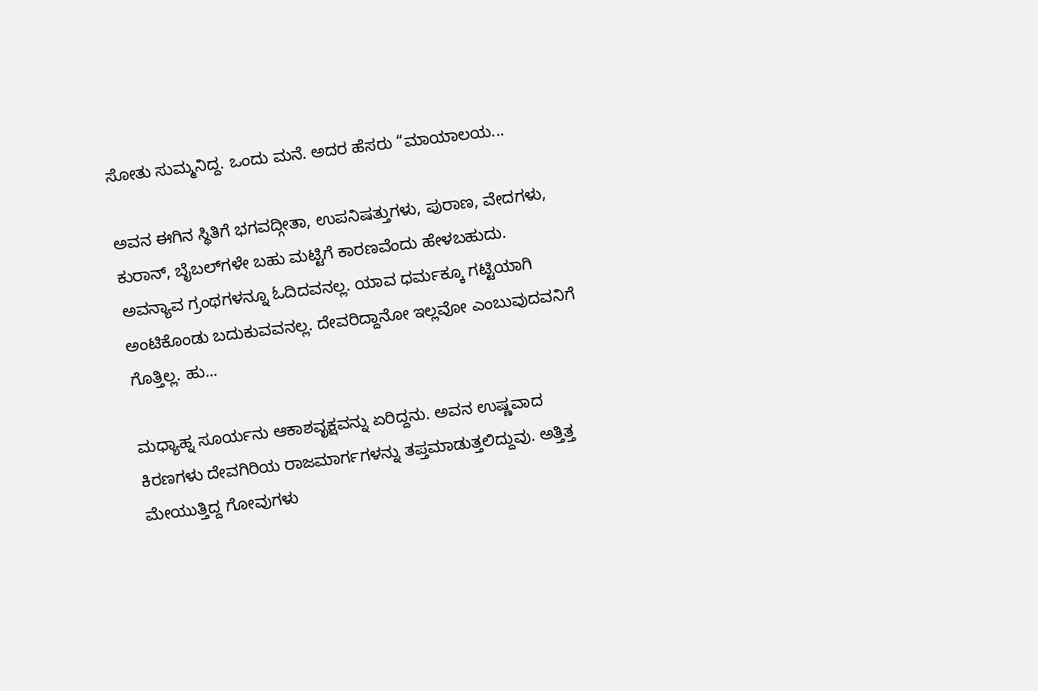ಸೋತು ಸುಮ್ಮನಿದ್ದ. ಒಂದು ಮನೆ. ಅದರ ಹೆಸರು “ಮಾಯಾಲಯ...

ಅವನ ಈಗಿನ ಸ್ಥಿತಿಗೆ ಭಗವದ್ಗೀತಾ, ಉಪನಿಷತ್ತುಗಳು, ಪುರಾಣ, ವೇದಗಳು, ಕುರಾನ್, ಬೈಬಲ್‌ಗಳೇ ಬಹು ಮಟ್ಟಿಗೆ ಕಾರಣವೆಂದು ಹೇಳಬಹುದು. ಅವನ್ಯಾವ ಗ್ರಂಥಗಳನ್ನೂ ಓದಿದವನಲ್ಲ. ಯಾವ ಧರ್ಮಕ್ಕೂ ಗಟ್ಟಿಯಾಗಿ ಅಂಟಿಕೊಂಡು ಬದುಕುವವನಲ್ಲ. ದೇವರಿದ್ದಾನೋ ಇಲ್ಲವೋ ಎಂಬುವುದವನಿಗೆ ಗೊತ್ತಿಲ್ಲ. ಹು...

ಮಧ್ಯಾಹ್ನ ಸೂರ್ಯನು ಆಕಾಶವೃಕ್ಷವನ್ನು ಏರಿದ್ದನು. ಅವನ ಉಷ್ಣವಾದ ಕಿರಣಗಳು ದೇವಗಿರಿಯ ರಾಜಮಾರ್ಗಗಳನ್ನು ತಪ್ತಮಾಡುತ್ತಲಿದ್ದುವು. ಅತ್ತಿತ್ತ ಮೇಯುತ್ತಿದ್ದ ಗೋವುಗಳು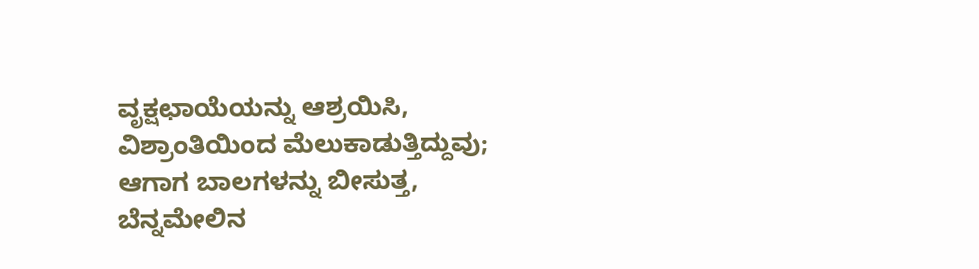ವೃಕ್ಷಛಾಯೆಯನ್ನು ಆಶ್ರಯಿಸಿ, ವಿಶ್ರಾಂತಿಯಿಂದ ಮೆಲುಕಾಡುತ್ತಿದ್ದುವು; ಆಗಾಗ ಬಾಲಗಳನ್ನು ಬೀಸುತ್ತ, ಬೆನ್ನಮೇಲಿನ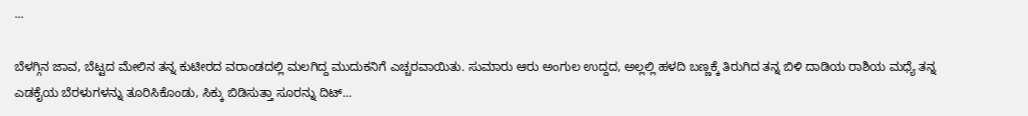...

ಬೆಳಗ್ಗಿನ ಜಾವ, ಬೆಟ್ಟದ ಮೇಲಿನ ತನ್ನ ಕುಟೀರದ ವರಾಂಡದಲ್ಲಿ ಮಲಗಿದ್ದ ಮುದುಕನಿಗೆ ಎಚ್ಚರವಾಯಿತು. ಸುಮಾರು ಆರು ಅಂಗುಲ ಉದ್ದದ, ಅಲ್ಲಲ್ಲಿ ಹಳದಿ ಬಣ್ಣಕ್ಕೆ ತಿರುಗಿದ ತನ್ನ ಬಿಳಿ ದಾಡಿಯ ರಾಶಿಯ ಮಧ್ಯೆ ತನ್ನ ಎಡಕೈಯ ಬೆರಳುಗಳನ್ನು ತೂರಿಸಿಕೊಂಡು, ಸಿಕ್ಕು ಬಿಡಿಸುತ್ತಾ ಸೂರನ್ನು ದಿಟ್...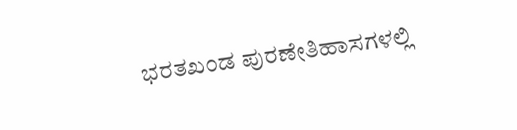ಭರತಖಂಡ ಪುರಣೇತಿಹಾಸಗಳಲ್ಲಿ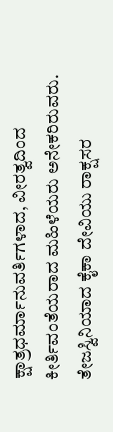ಕ್ಷಾತ್ರಧರ್ಮಾನುವರ್ತಿಗಳಾದ, ವೀರತ್ವದಿಂದ ಕೀರ್ತಿವಂತೆಯರಾದ ಮಹಿಳೆಯರು ಅನೇಕರಿರುವರು. ತೇಜಸ್ವಿನಿಯಾದ ಕೈಕಾ ದೇವಿಯು ರಾಕ್ಷಸರ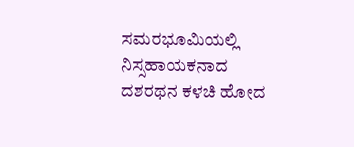ಸಮರಭೂಮಿಯಲ್ಲಿ ನಿಸ್ಸಹಾಯಕನಾದ ದಶರಥನ ಕಳಚಿ ಹೋದ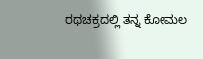ರಥಚಕ್ರದಲ್ಲಿ ತನ್ನ ಕೋಮಲ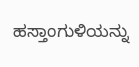ಹಸ್ತಾಂಗುಳಿಯನ್ನು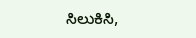ಸಿಲುಕಿಸಿ,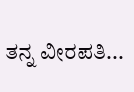ತನ್ನ ವೀರಪತಿ...